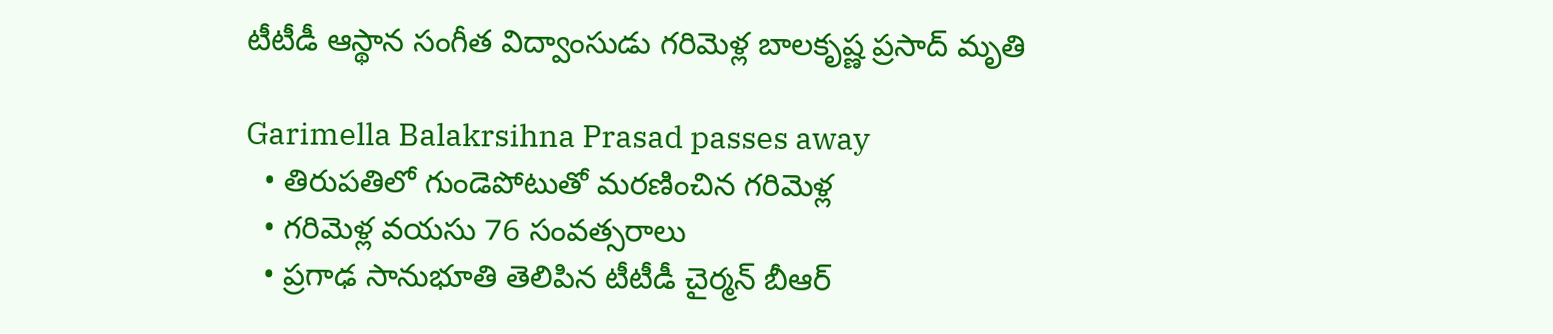టీటీడీ ఆస్థాన సంగీత విద్వాంసుడు గరిమెళ్ల బాలకృష్ణ ప్రసాద్ మృతి

Garimella Balakrsihna Prasad passes away
  • తిరుపతిలో గుండెపోటుతో మరణించిన గరిమెళ్ల
  • గరిమెళ్ల వయసు 76 సంవత్సరాలు
  • ప్రగాఢ సానుభూతి తెలిపిన టీటీడీ చైర్మన్ బీఆర్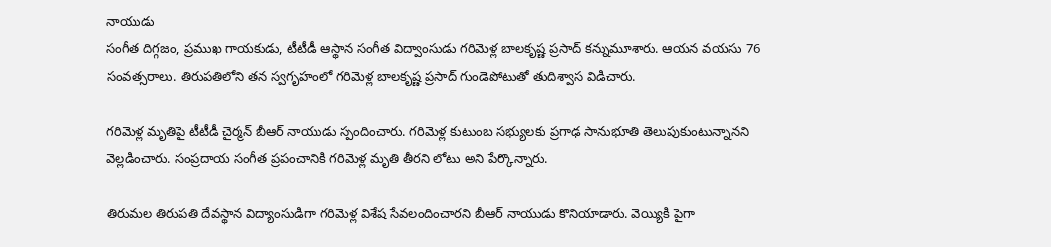నాయుడు
సంగీత దిగ్గజం, ప్రముఖ గాయకుడు, టీటీడీ ఆస్థాన సంగీత విద్వాంసుడు గరిమెళ్ల బాలకృష్ణ ప్రసాద్ కన్నుమూశారు. ఆయన వయసు 76 సంవత్సరాలు. తిరుపతిలోని తన స్వగృహంలో గరిమెళ్ల బాలకృష్ణ ప్రసాద్ గుండెపోటుతో తుదిశ్వాస విడిచారు.

గరిమెళ్ల మృతిపై టీటీడీ చైర్మన్ బీఆర్ నాయుడు స్పందించారు. గరిమెళ్ల కుటుంబ సభ్యులకు ప్రగాఢ సానుభూతి తెలుపుకుంటున్నానని వెల్లడించారు. సంప్రదాయ సంగీత ప్రపంచానికి గరిమెళ్ల మృతి తీరని లోటు అని పేర్కొన్నారు.

తిరుమల తిరుపతి దేవస్థాన విద్యాంసుడిగా గరిమెళ్ల విశేష సేవలందించారని బీఆర్ నాయుడు కొనియాడారు. వెయ్యికి పైగా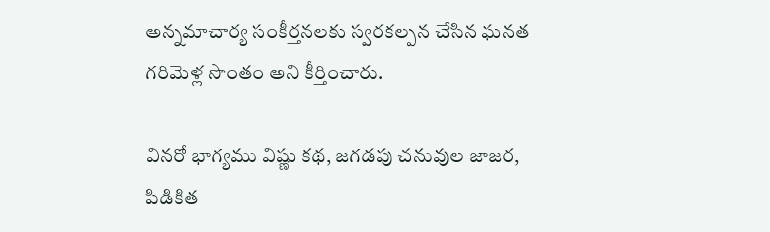అన్నమాచార్య సంకీర్తనలకు స్వరకల్పన చేసిన ఘనత గరిమెళ్ల సొంతం అని కీర్తించారు.

వినరో భాగ్యము విష్ణు కథ, జగడపు చనువుల జాజర, పిడికిత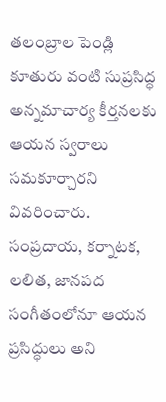తలంబ్రాల పెండ్లి కూతురు వంటి సుప్రసిద్ధ అన్నమాచార్య కీర్తనలకు ఆయన స్వరాలు సమకూర్చారని వివరించారు. సంప్రదాయ, కర్నాటక, లలిత, జానపద సంగీతంలోనూ ఆయన ప్రసిద్ధులు అని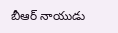బీఆర్ నాయుడు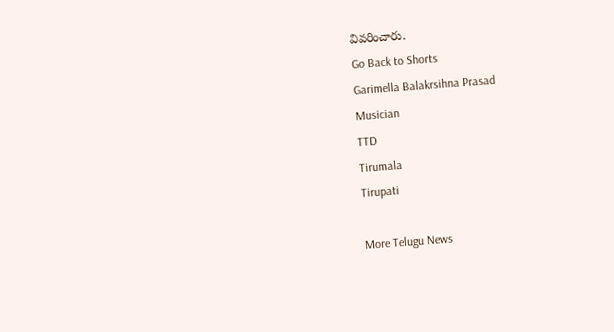వివరించారు.
Go Back to Shorts
Garimella Balakrsihna Prasad
Musician
TTD
Tirumala
Tirupati

More Telugu News